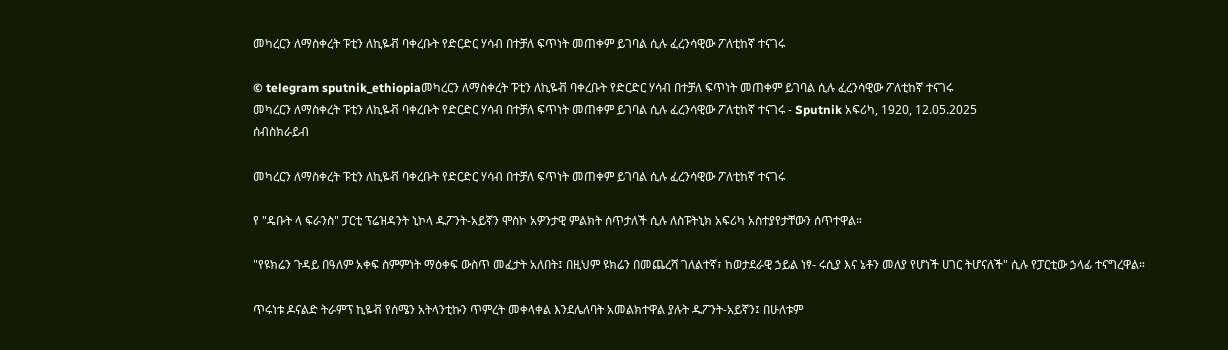መካረርን ለማስቀረት ፑቲን ለኪዬቭ ባቀረቡት የድርድር ሃሳብ በተቻለ ፍጥነት መጠቀም ይገባል ሲሉ ፈረንሳዊው ፖለቲከኛ ተናገሩ

© telegram sputnik_ethiopiaመካረርን ለማስቀረት ፑቲን ለኪዬቭ ባቀረቡት የድርድር ሃሳብ በተቻለ ፍጥነት መጠቀም ይገባል ሲሉ ፈረንሳዊው ፖለቲከኛ ተናገሩ
መካረርን ለማስቀረት ፑቲን ለኪዬቭ ባቀረቡት የድርድር ሃሳብ በተቻለ ፍጥነት መጠቀም ይገባል ሲሉ ፈረንሳዊው ፖለቲከኛ ተናገሩ - Sputnik አፍሪካ, 1920, 12.05.2025
ሰብስክራይብ

መካረርን ለማስቀረት ፑቲን ለኪዬቭ ባቀረቡት የድርድር ሃሳብ በተቻለ ፍጥነት መጠቀም ይገባል ሲሉ ፈረንሳዊው ፖለቲከኛ ተናገሩ

የ "ዴቡት ላ ፍራንስ" ፓርቲ ፕሬዝዳንት ኒኮላ ዱፖንት-አይኛን ሞስኮ አዎንታዊ ምልክት ሰጥታለች ሲሉ ለስፑትኒክ አፍሪካ አስተያየታቸውን ሰጥተዋል።

"የዩክሬን ጉዳይ በዓለም አቀፍ ስምምነት ማዕቀፍ ውስጥ መፈታት አለበት፤ በዚህም ዩክሬን በመጨረሻ ገለልተኛ፣ ከወታደራዊ ኃይል ነፃ- ሩሲያ እና ኔቶን መለያ የሆነች ሀገር ትሆናለች" ሲሉ የፓርቲው ኃላፊ ተናግረዋል።

ጥሩነቱ ዶናልድ ትራምፕ ኪዬቭ የሰሜን አትላንቲኩን ጥምረት መቀላቀል እንደሌለባት አመልክተዋል ያሉት ዱፖንት-አይኛን፤ በሁለቱም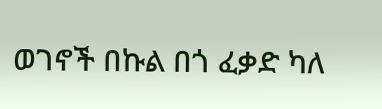ወገኖች በኩል በጎ ፈቃድ ካለ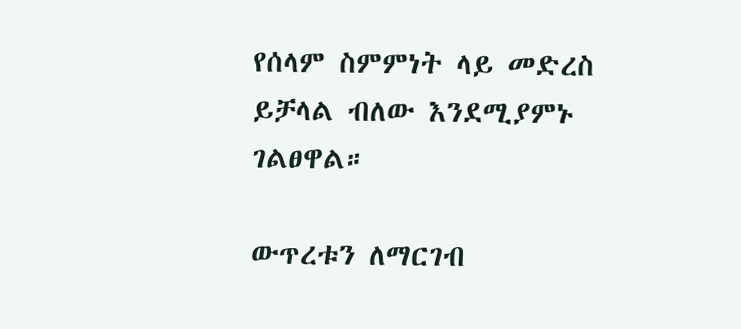የሰላም ስምምነት ላይ መድረስ ይቻላል ብለው እንደሚያምኑ ገልፀዋል።

ውጥረቱን ለማርገብ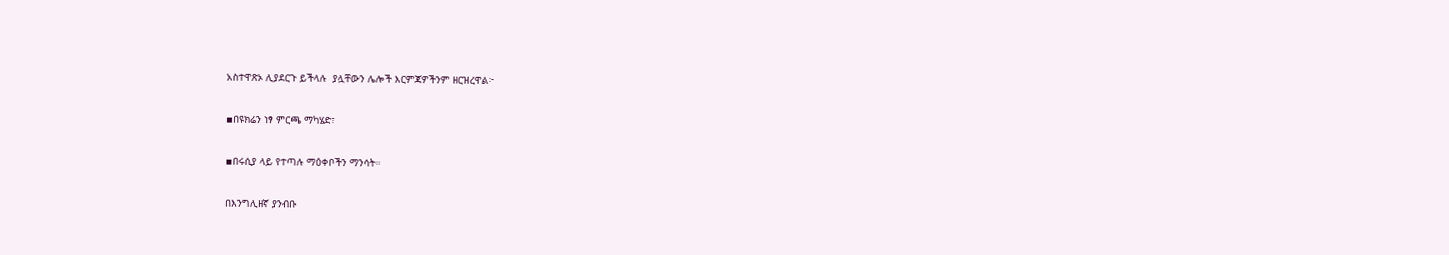አስተዋጽኦ ሊያደርጉ ይችላሉ  ያሏቸውን ሌሎች እርምጃዎችንም ዘርዝረዋል፦

▪በዩክሬን ነፃ ምርጫ ማካሄድ፣

▪በሩሲያ ላይ የተጣሉ ማዕቀቦችን ማንሳት።

በእንግሊዘኛ ያንብቡ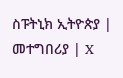ስፑትኒክ ኢትዮጵያ | መተግበሪያ | X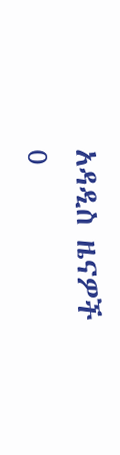አዳዲስ ዜናዎች
0